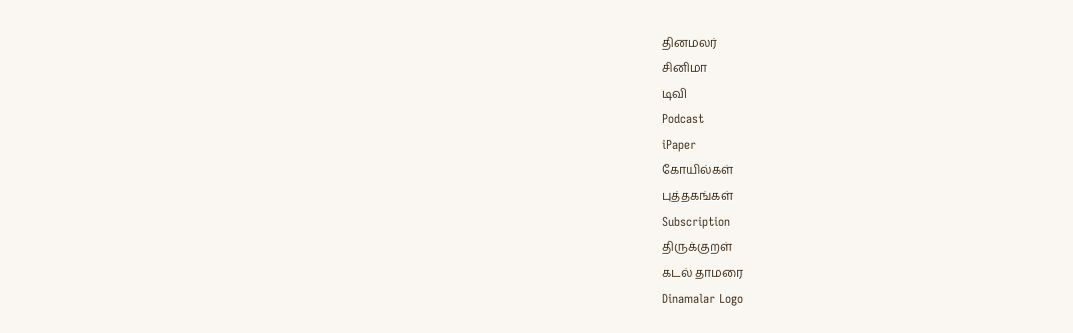தினமலர்
சினிமா
டிவி
Podcast
iPaper
கோயில்கள்
புத்தகங்கள்
Subscription
திருக்குறள்
கடல் தாமரை
Dinamalar Logo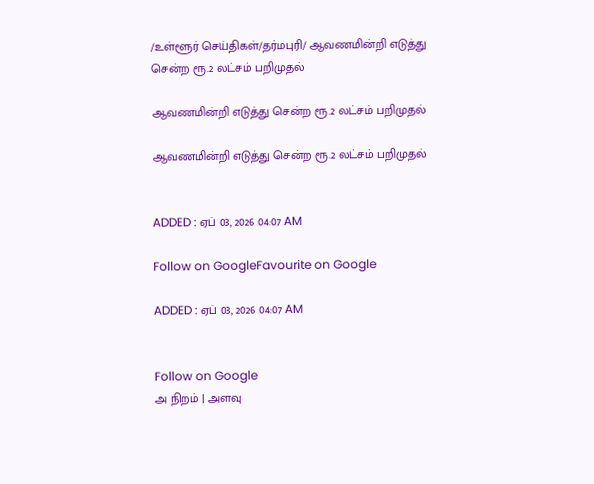/உள்ளூர் செய்திகள்/தர்மபுரி/ ஆவணமின்றி எடுத்து சென்ற ரூ.2 லட்சம் பறிமுதல்

ஆவணமின்றி எடுத்து சென்ற ரூ.2 லட்சம் பறிமுதல்

ஆவணமின்றி எடுத்து சென்ற ரூ.2 லட்சம் பறிமுதல்


ADDED : ஏப் 03, 2026 04:07 AM

Follow on GoogleFavourite on Google

ADDED : ஏப் 03, 2026 04:07 AM


Follow on Google
அ நிறம் | அளவு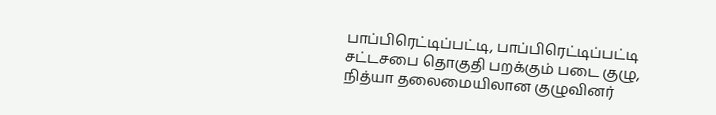பாப்பிரெட்டிப்பட்டி, பாப்பிரெட்டிப்பட்டி சட்டசபை தொகுதி பறக்கும் படை குழு, நித்யா தலைமையிலான குழுவினர்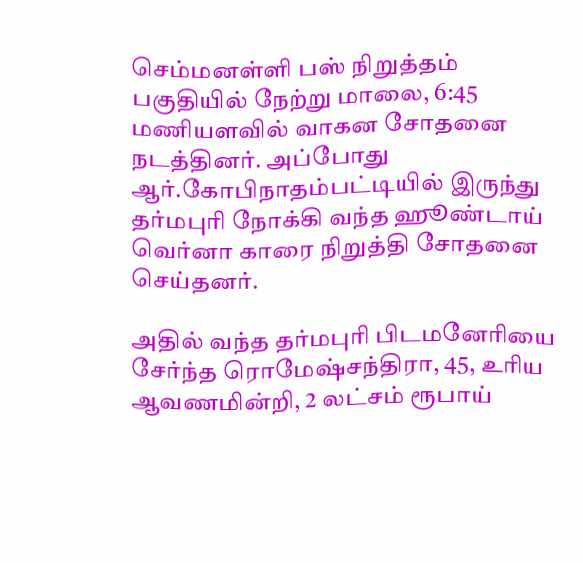செம்மனள்ளி பஸ் நிறுத்தம் பகுதியில் நேற்று மாலை, 6:45 மணியளவில் வாகன சோதனை நடத்தினர். அப்போது ஆர்.கோபிநாதம்பட்டியில் இருந்து தர்மபுரி நோக்கி வந்த ஹூண்டாய் வெர்னா காரை நிறுத்தி சோதனை செய்தனர்.

அதில் வந்த தர்மபுரி பிடமனேரியை சேர்ந்த ரொமேஷ்சந்திரா, 45, உரிய ஆவணமின்றி, 2 லட்சம் ரூபாய்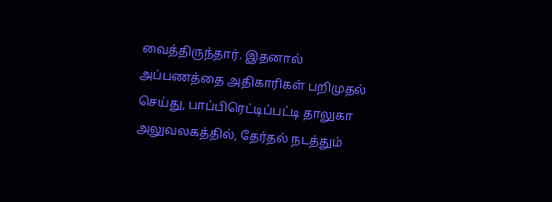வைத்திருந்தார். இதனால் அப்பணத்தை அதிகாரிகள் பறிமுதல் செய்து, பாப்பிரெட்டிப்பட்டி தாலுகா அலுவலகத்தில், தேர்தல் நடத்தும்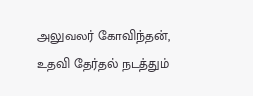அலுவலர் கோவிந்தன், உதவி தேர்தல் நடத்தும்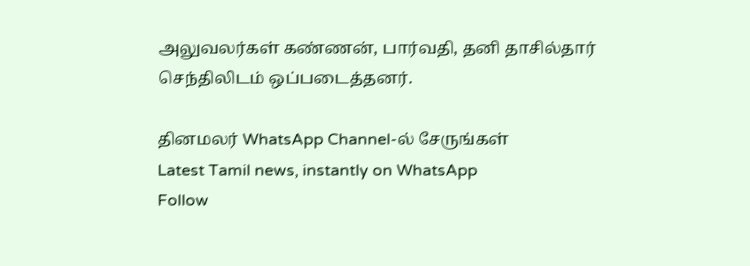அலுவலர்கள் கண்ணன், பார்வதி, தனி தாசில்தார் செந்திலிடம் ஒப்படைத்தனர்.

தினமலர் WhatsApp Channel-ல் சேருங்கள்
Latest Tamil news, instantly on WhatsApp
Follow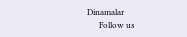Dinamalar
      Follow us